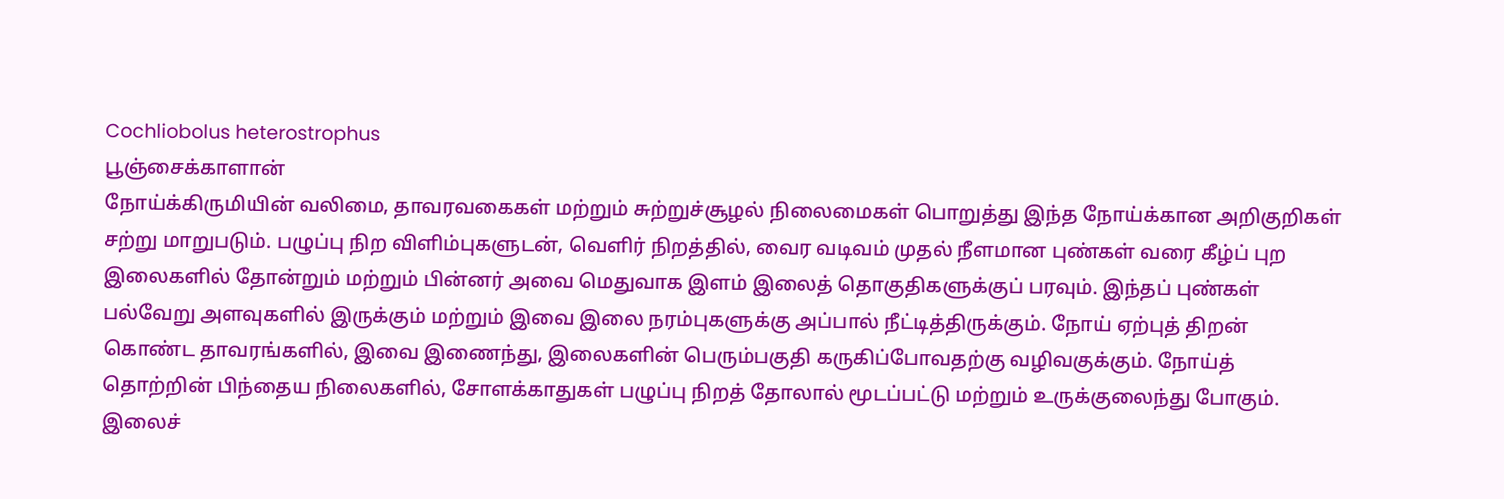Cochliobolus heterostrophus
பூஞ்சைக்காளான்
நோய்க்கிருமியின் வலிமை, தாவரவகைகள் மற்றும் சுற்றுச்சூழல் நிலைமைகள் பொறுத்து இந்த நோய்க்கான அறிகுறிகள் சற்று மாறுபடும். பழுப்பு நிற விளிம்புகளுடன், வெளிர் நிறத்தில், வைர வடிவம் முதல் நீளமான புண்கள் வரை கீழ்ப் புற இலைகளில் தோன்றும் மற்றும் பின்னர் அவை மெதுவாக இளம் இலைத் தொகுதிகளுக்குப் பரவும். இந்தப் புண்கள் பல்வேறு அளவுகளில் இருக்கும் மற்றும் இவை இலை நரம்புகளுக்கு அப்பால் நீட்டித்திருக்கும். நோய் ஏற்புத் திறன் கொண்ட தாவரங்களில், இவை இணைந்து, இலைகளின் பெரும்பகுதி கருகிப்போவதற்கு வழிவகுக்கும். நோய்த் தொற்றின் பிந்தைய நிலைகளில், சோளக்காதுகள் பழுப்பு நிறத் தோலால் மூடப்பட்டு மற்றும் உருக்குலைந்து போகும். இலைச்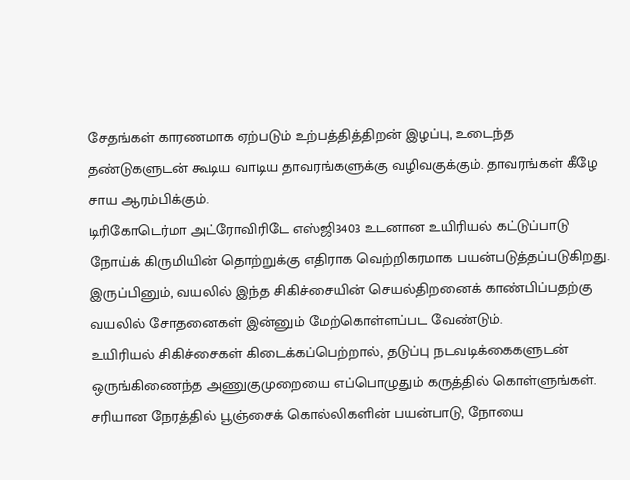சேதங்கள் காரணமாக ஏற்படும் உற்பத்தித்திறன் இழப்பு, உடைந்த தண்டுகளுடன் கூடிய வாடிய தாவரங்களுக்கு வழிவகுக்கும். தாவரங்கள் கீழே சாய ஆரம்பிக்கும்.
டிரிகோடெர்மா அட்ரோவிரிடே எஸ்ஜி3403 உடனான உயிரியல் கட்டுப்பாடு நோய்க் கிருமியின் தொற்றுக்கு எதிராக வெற்றிகரமாக பயன்படுத்தப்படுகிறது. இருப்பினும், வயலில் இந்த சிகிச்சையின் செயல்திறனைக் காண்பிப்பதற்கு வயலில் சோதனைகள் இன்னும் மேற்கொள்ளப்பட வேண்டும்.
உயிரியல் சிகிச்சைகள் கிடைக்கப்பெற்றால், தடுப்பு நடவடிக்கைகளுடன் ஒருங்கிணைந்த அணுகுமுறையை எப்பொழுதும் கருத்தில் கொள்ளுங்கள். சரியான நேரத்தில் பூஞ்சைக் கொல்லிகளின் பயன்பாடு, நோயை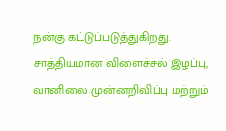நன்கு கட்டுப்படுத்துகிறது. சாத்தியமான விளைச்சல் இழப்பு, வானிலை முன்னறிவிப்பு மற்றும்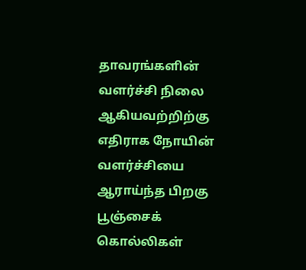தாவரங்களின் வளர்ச்சி நிலை ஆகியவற்றிற்கு எதிராக நோயின் வளர்ச்சியை ஆராய்ந்த பிறகு பூஞ்சைக் கொல்லிகள்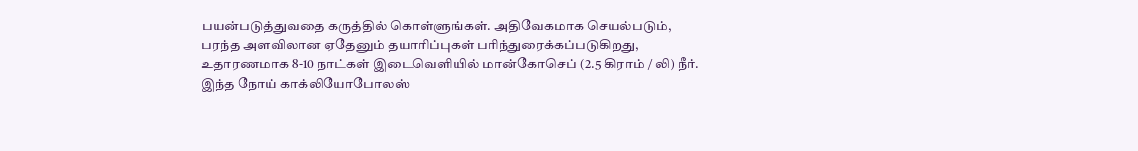பயன்படுத்துவதை கருத்தில் கொள்ளுங்கள். அதிவேகமாக செயல்படும், பரந்த அளவிலான ஏதேனும் தயாரிப்புகள் பரிந்துரைக்கப்படுகிறது, உதாரணமாக 8-10 நாட்கள் இடைவெளியில் மான்கோசெப் (2.5 கிராம் / லி) நீர்.
இந்த நோய் காக்லியோபோலஸ்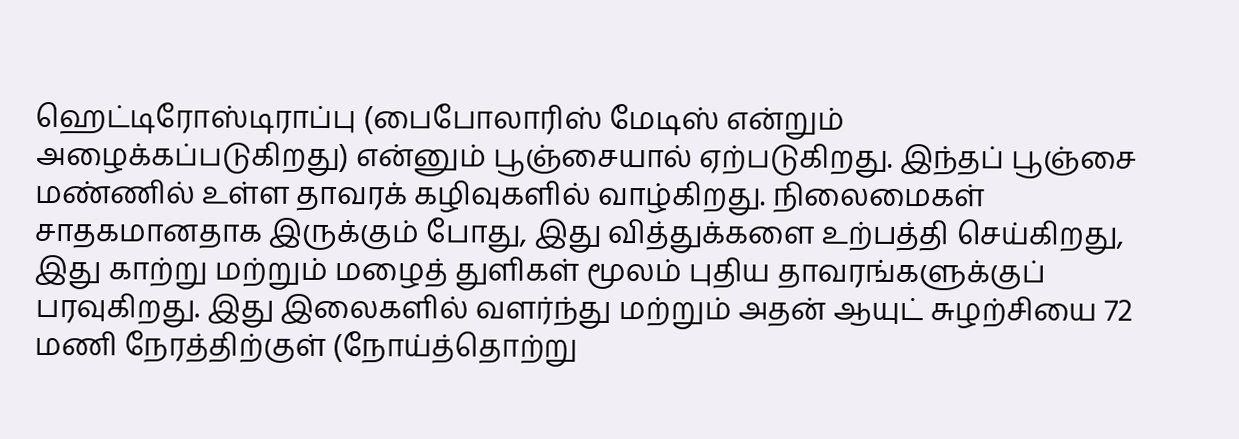ஹெட்டிரோஸ்டிராப்பு (பைபோலாரிஸ் மேடிஸ் என்றும் அழைக்கப்படுகிறது) என்னும் பூஞ்சையால் ஏற்படுகிறது. இந்தப் பூஞ்சை மண்ணில் உள்ள தாவரக் கழிவுகளில் வாழ்கிறது. நிலைமைகள் சாதகமானதாக இருக்கும் போது, இது வித்துக்களை உற்பத்தி செய்கிறது, இது காற்று மற்றும் மழைத் துளிகள் மூலம் புதிய தாவரங்களுக்குப் பரவுகிறது. இது இலைகளில் வளர்ந்து மற்றும் அதன் ஆயுட் சுழற்சியை 72 மணி நேரத்திற்குள் (நோய்த்தொற்று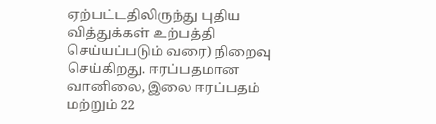ஏற்பட்டதிலிருந்து புதிய வித்துக்கள் உற்பத்தி செய்யப்படும் வரை) நிறைவு செய்கிறது. ஈரப்பதமான வானிலை, இலை ஈரப்பதம் மற்றும் 22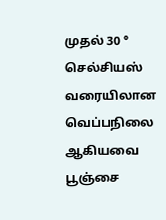முதல் 30 ° செல்சியஸ் வரையிலான வெப்பநிலை ஆகியவை பூஞ்சை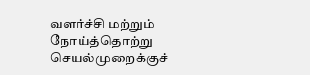வளர்ச்சி மற்றும் நோய்த்தொற்று செயல்முறைக்குச்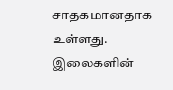சாதகமானதாக உள்ளது. இலைகளின்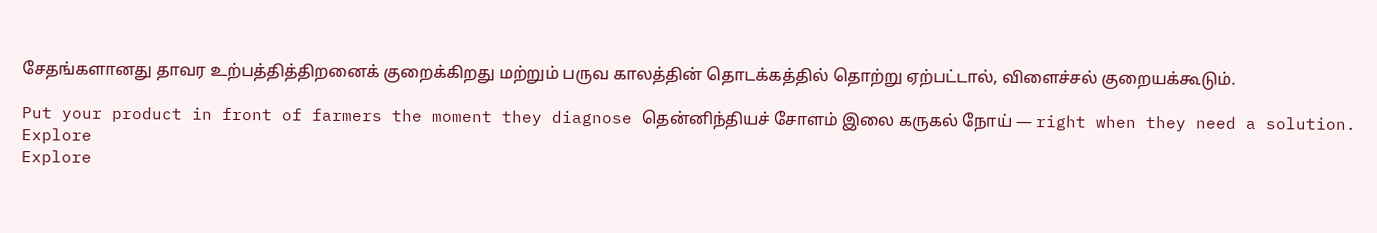சேதங்களானது தாவர உற்பத்தித்திறனைக் குறைக்கிறது மற்றும் பருவ காலத்தின் தொடக்கத்தில் தொற்று ஏற்பட்டால், விளைச்சல் குறையக்கூடும்.

Put your product in front of farmers the moment they diagnose தென்னிந்தியச் சோளம் இலை கருகல் நோய் — right when they need a solution.
Explore
Explore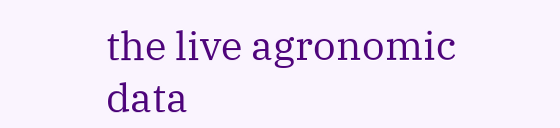the live agronomic data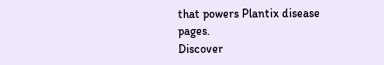that powers Plantix disease pages.
Discover